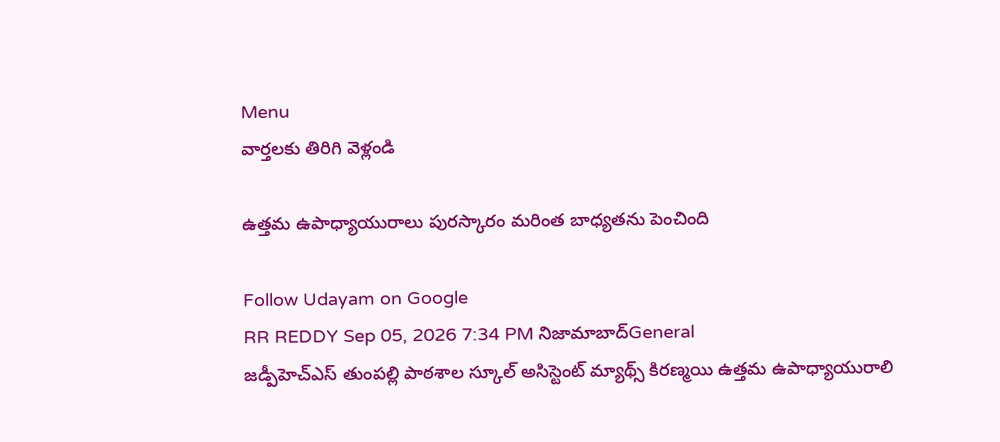Menu
వార్తలకు తిరిగి వెళ్లండి

ఉత్తమ ఉపాధ్యాయురాలు పురస్కారం మరింత బాధ్యతను పెంచింది

Follow Udayam on Google
RR REDDY Sep 05, 2026 7:34 PM నిజామాబాద్General
జడ్పీహెచ్‌ఎస్ తుంపల్లి పాఠశాల స్కూల్ అసిస్టెంట్ మ్యాథ్స్ కిరణ్మయి ఉత్తమ ఉపాధ్యాయురాలి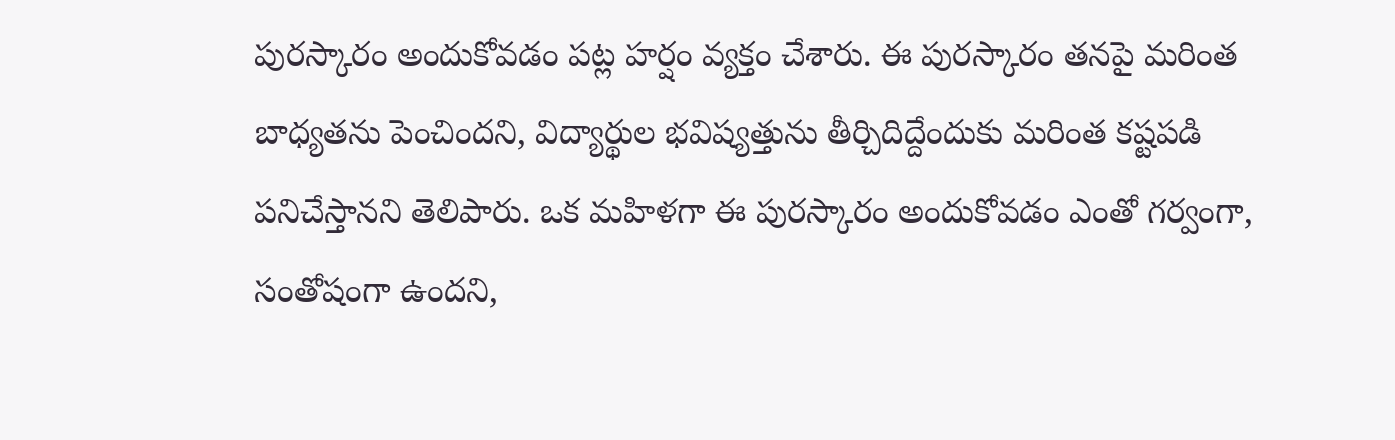పురస్కారం అందుకోవడం పట్ల హర్షం వ్యక్తం చేశారు. ఈ పురస్కారం తనపై మరింత బాధ్యతను పెంచిందని, విద్యార్థుల భవిష్యత్తును తీర్చిదిద్దేందుకు మరింత కష్టపడి పనిచేస్తానని తెలిపారు. ఒక మహిళగా ఈ పురస్కారం అందుకోవడం ఎంతో గర్వంగా, సంతోషంగా ఉందని,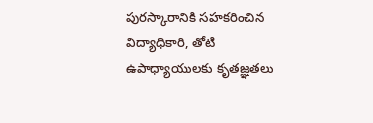పురస్కారానికి సహకరించిన విద్యాధికారి, తోటి ఉపాధ్యాయులకు కృతజ్ఞతలు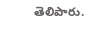తెలిపారు.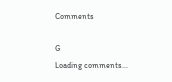Comments

G
Loading comments...